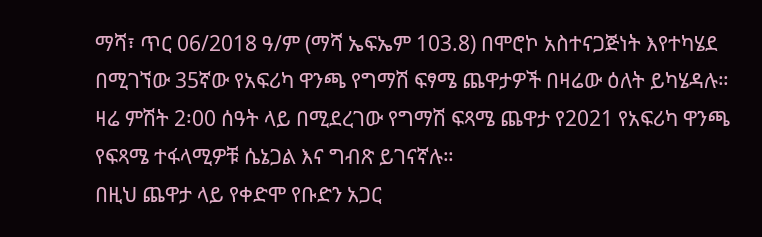ማሻ፣ ጥር 06/2018 ዓ/ም (ማሻ ኤፍኤም 103.8) በሞሮኮ አስተናጋጅነት እየተካሄደ በሚገኘው 35ኛው የአፍሪካ ዋንጫ የግማሽ ፍፃሜ ጨዋታዎች በዛሬው ዕለት ይካሄዳሉ።
ዛሬ ምሽት 2፡00 ሰዓት ላይ በሚደረገው የግማሽ ፍጻሜ ጨዋታ የ2021 የአፍሪካ ዋንጫ የፍጻሜ ተፋላሚዎቹ ሴኔጋል እና ግብጽ ይገናኛሉ።
በዚህ ጨዋታ ላይ የቀድሞ የቡድን አጋር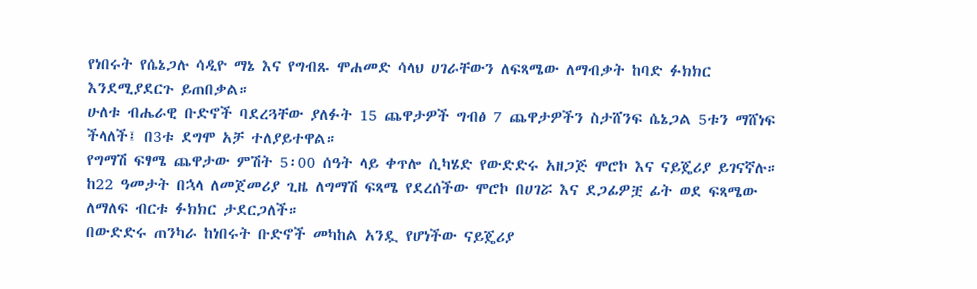የነበሩት የሴኔጋሉ ሳዲዮ ማኔ እና የግብጹ ሞሐመድ ሳላህ ሀገራቸውን ለፍጻሜው ለማብቃት ከባድ ፉክክር እንደሚያደርጉ ይጠበቃል።
ሁለቱ ብሔራዊ ቡድኖች ባደረጓቸው ያለፉት 15 ጨዋታዎች ግብፅ 7 ጨዋታዎችን ስታሸንፍ ሴኔጋል 5ቱን ማሸነፍ ችላለች፤ በ3ቱ ደግሞ አቻ ተለያይተዋል።
የግማሽ ፍፃሜ ጨዋታው ምሽት 5፡00 ሰዓት ላይ ቀጥሎ ሲካሄድ የውድድሩ አዘጋጅ ሞሮኮ እና ናይጄሪያ ይገናኛሉ።
ከ22 ዓመታት በኋላ ለመጀመሪያ ጊዜ ለግማሽ ፍጻሜ የደረሰችው ሞሮኮ በሀገሯ እና ደጋፊዎቿ ፊት ወደ ፍጻሜው ለማለፍ ብርቱ ፉክክር ታደርጋለች።
በውድድሩ ጠንካራ ከነበሩት ቡድኖች መካከል አንዷ የሆነችው ናይጄሪያ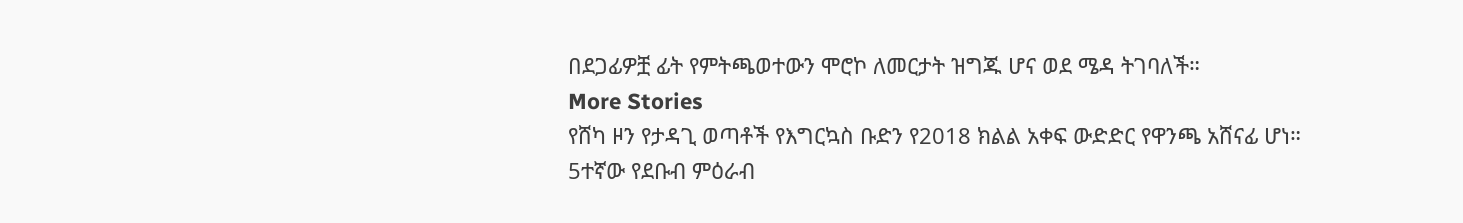በደጋፊዎቿ ፊት የምትጫወተውን ሞሮኮ ለመርታት ዝግጁ ሆና ወደ ሜዳ ትገባለች።
More Stories
የሸካ ዞን የታዳጊ ወጣቶች የእግርኳስ ቡድን የ2018 ክልል አቀፍ ውድድር የዋንጫ አሸናፊ ሆነ።
5ተኛው የደቡብ ምዕራብ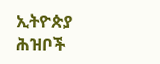ኢትዮጵያ ሕዝቦች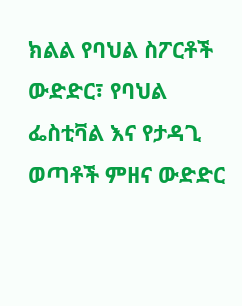ክልል የባህል ስፖርቶች ውድድር፣ የባህል ፌስቲቫል እና የታዳጊ ወጣቶች ምዘና ውድድር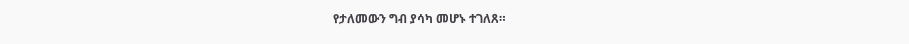የታለመውን ግብ ያሳካ መሆኑ ተገለጸ።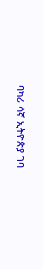ባካሪ ሳኛ ኢትዮጵያ ገባ